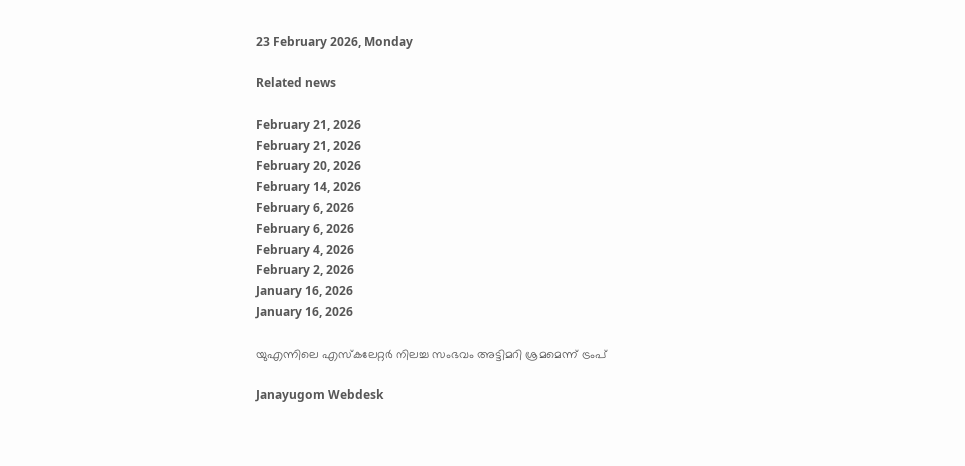23 February 2026, Monday

Related news

February 21, 2026
February 21, 2026
February 20, 2026
February 14, 2026
February 6, 2026
February 6, 2026
February 4, 2026
February 2, 2026
January 16, 2026
January 16, 2026

യുഎന്നിലെ എസ്‌കലേറ്റര്‍ നിലച്ച സംഭവം അട്ടിമറി ശ്രമമെന്ന് ട്രംപ്

Janayugom Webdesk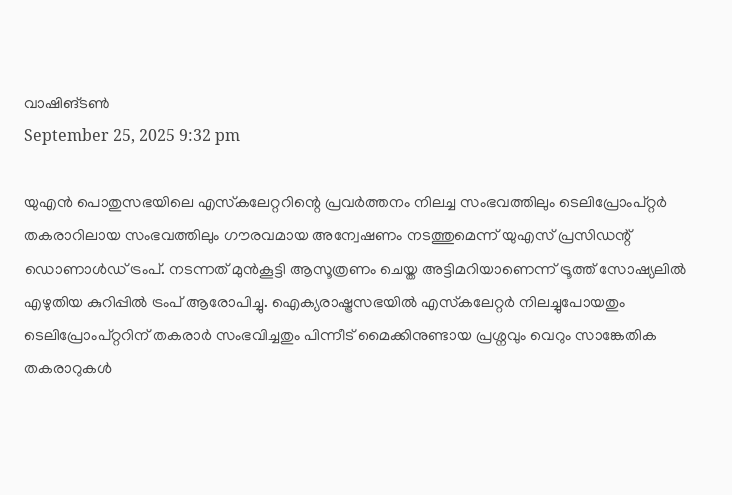വാഷിങ്ടണ്‍
September 25, 2025 9:32 pm

യുഎന്‍ പൊതുസഭയിലെ എസ്‌കലേറ്ററിന്റെ പ്രവര്‍ത്തനം നിലച്ച സംഭവത്തിലും ടെലിപ്രോംപ്റ്റര്‍ തകരാറിലായ സംഭവത്തിലും ഗൗരവമായ അന്വേഷണം നടത്തുമെന്ന് യുഎസ് പ്രസിഡന്റ് ഡൊണാള്‍ഡ് ട്രംപ്. നടന്നത് മുന്‍കൂട്ടി ആസൂത്രണം ചെയ്ത അട്ടിമറിയാണെന്ന് ട്രൂത്ത് സോഷ്യലില്‍ എഴുതിയ കുറിപ്പില്‍ ട്രംപ് ആരോപിച്ചു. ഐക്യരാഷ്ട്രസഭയില്‍ എസ്‌കലേറ്റര്‍ നിലച്ചുപോയതും ടെലിപ്രോംപ്റ്ററിന് തകരാര്‍ സംഭവിച്ചതും പിന്നീട് മൈക്കിനുണ്ടായ പ്രശ്നവും വെറും സാങ്കേതിക തകരാറുകള്‍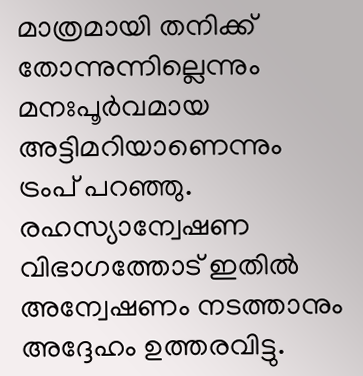മാത്രമായി തനിക്ക് തോന്നുന്നില്ലെന്നും മനഃപൂര്‍വമായ അട്ടിമറിയാണെന്നും ട്രംപ് പറഞ്ഞു. രഹസ്യാന്വേഷണ വിഭാഗത്തോട് ഇതില്‍ അന്വേഷണം നടത്താനും അദ്ദേഹം ഉത്തരവിട്ടു.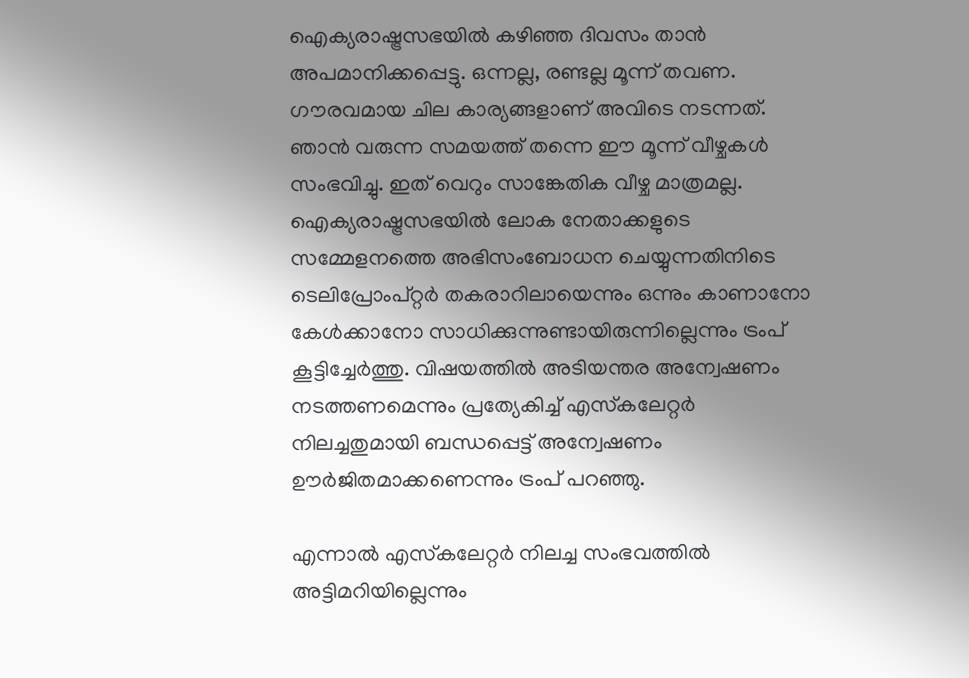ഐക്യരാഷ്ട്രസഭയില്‍ കഴിഞ്ഞ ദിവസം താന്‍ അപമാനിക്കപ്പെട്ടു. ഒന്നല്ല, രണ്ടല്ല മൂന്ന് തവണ. ഗൗരവമായ ചില കാര്യങ്ങളാണ് അവിടെ നടന്നത്. ഞാന്‍ വരുന്ന സമയത്ത് തന്നെ ഈ മൂന്ന് വീഴ്ചകള്‍ സംഭവിച്ചു. ഇത് വെറും സാങ്കേതിക വീഴ്ച മാത്രമല്ല. ഐക്യരാഷ്ട്രസഭയില്‍ ലോക നേതാക്കളുടെ സമ്മേളനത്തെ അഭിസംബോധന ചെയ്യുന്നതിനിടെ ടെലിപ്രോംപ്റ്റര്‍ തകരാറിലായെന്നും ഒന്നും കാണാനോ കേള്‍ക്കാനോ സാധിക്കുന്നുണ്ടായിരുന്നില്ലെന്നും ട്രംപ് കൂട്ടിച്ചേര്‍ത്തു. വിഷയത്തില്‍ അടിയന്തര അന്വേഷണം നടത്തണമെന്നും പ്രത്യേകിച്ച് എസ്‌കലേറ്റര്‍ നിലച്ചതുമായി ബന്ധപ്പെട്ട് അന്വേഷണം ഊര്‍ജിതമാക്കണെന്നും ട്രംപ് പറഞ്ഞു.

എന്നാല്‍ എസ്‌കലേറ്റര്‍ നിലച്ച സംഭവത്തില്‍ അട്ടിമറിയില്ലെന്നും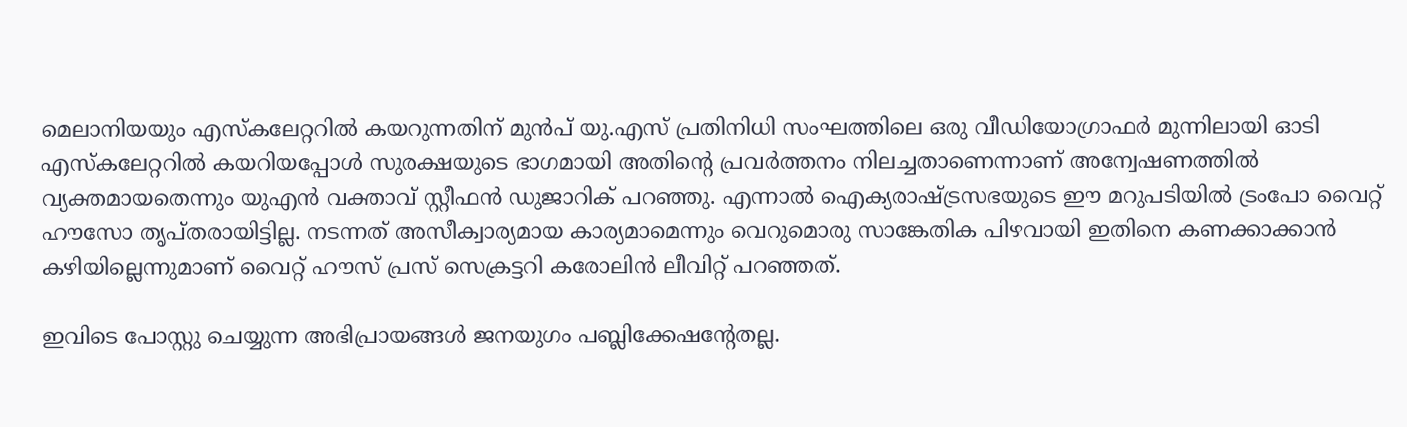മെലാനിയയും എസ്‌കലേറ്ററില്‍ കയറുന്നതിന് മുന്‍പ് യു.എസ് പ്രതിനിധി സംഘത്തിലെ ഒരു വീഡിയോഗ്രാഫര്‍ മുന്നിലായി ഓടി എസ്‌കലേറ്ററില്‍ കയറിയപ്പോള്‍ സുരക്ഷയുടെ ഭാഗമായി അതിന്റെ പ്രവര്‍ത്തനം നിലച്ചതാണെന്നാണ് അന്വേഷണത്തില്‍ വ്യക്തമായതെന്നും യുഎന്‍ വക്താവ് സ്റ്റീഫന്‍ ഡുജാറിക് പറഞ്ഞു. എന്നാല്‍ ഐക്യരാഷ്ട്രസഭയുടെ ഈ മറുപടിയില്‍ ട്രംപോ വൈറ്റ് ഹൗസോ തൃപ്തരായിട്ടില്ല. നടന്നത് അസീക്വാര്യമായ കാര്യമാമെന്നും വെറുമൊരു സാങ്കേതിക പിഴവായി ഇതിനെ കണക്കാക്കാന്‍ കഴിയില്ലെന്നുമാണ് വൈറ്റ് ഹൗസ് പ്രസ് സെക്രട്ടറി കരോലിന്‍ ലീവിറ്റ് പറഞ്ഞത്.

ഇവിടെ പോസ്റ്റു ചെയ്യുന്ന അഭിപ്രായങ്ങള്‍ ജനയുഗം പബ്ലിക്കേഷന്റേതല്ല.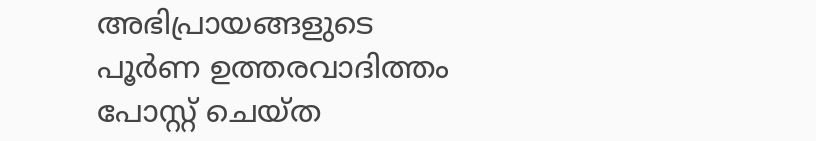അഭിപ്രായങ്ങളുടെ പൂര്‍ണ ഉത്തരവാദിത്തം പോസ്റ്റ് ചെയ്ത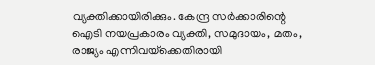വ്യക്തിക്കായിരിക്കും. കേന്ദ്ര സര്‍ക്കാരിന്റെ ഐടി നയപ്രകാരം വ്യക്തി, സമുദായം, മതം, രാജ്യം എന്നിവയ്‌ക്കെതിരായി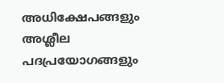അധിക്ഷേപങ്ങളും അശ്ലീല പദപ്രയോഗങ്ങളും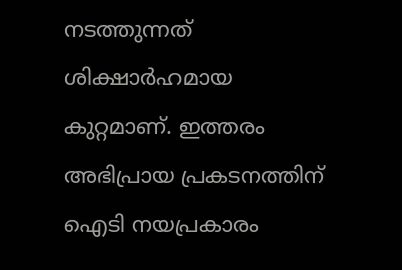നടത്തുന്നത് ശിക്ഷാര്‍ഹമായ കുറ്റമാണ്. ഇത്തരം അഭിപ്രായ പ്രകടനത്തിന് ഐടി നയപ്രകാരം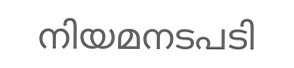നിയമനടപടി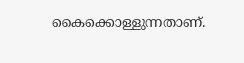കൈക്കൊള്ളുന്നതാണ്.